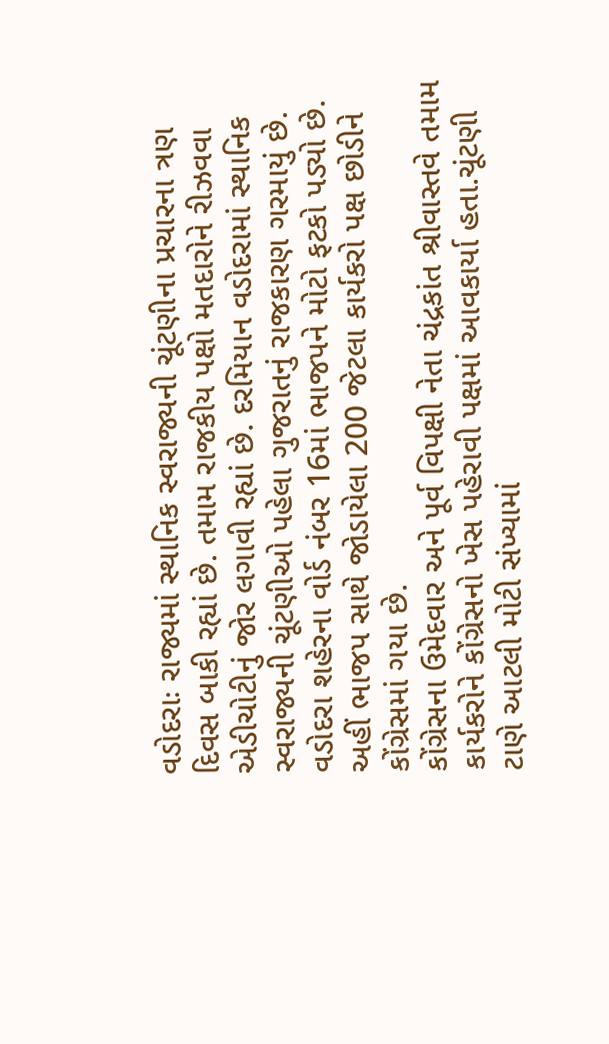વડોદરાઃ રાજ્યમાં સ્થાનિક સ્વરાજ્યની ચૂંટણીના પ્રચારના ત્રણ દિવસ બાકી રહ્યાં છે. તમામ રાજકીય પક્ષો મતદારોને રીઝવવા એડીચોટીનું જોર લગાવી રહ્યાં છે. દરમિયાન વડોદરામાં સ્થાનિક સ્વરાજ્યની ચૂંટણીઓ પહેલા ગુજરાતનું રાજકારણ ગરમાયું છે. વડોદરા શહેરના વોર્ડ નંબર 16માં ભાજપને મોટો ફટકો પડ્યો છે. અહીં ભાજપ સાથે જોડાયેલા 200 જેટલા કાર્યકરો પક્ષ છોડીને કોંગ્રેસમાં ગયા છે.
કોંગ્રેસના ઉમેદવાર અને પૂર્વ વિપક્ષી નેતા ચંદ્રકાંત શ્રીવાસ્તવે તમામ કાર્યકરોને કોંગ્રેસનો ખેસ પહેરાવી પક્ષમાં આવકાર્યા હતા.ચૂંટણી ટાણે આટલી મોટી સંખ્યામાં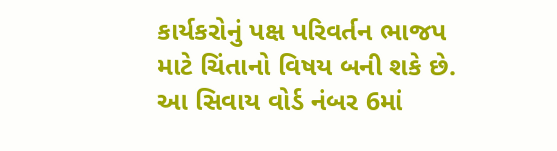કાર્યકરોનું પક્ષ પરિવર્તન ભાજપ માટે ચિંતાનો વિષય બની શકે છે.
આ સિવાય વોર્ડ નંબર 6માં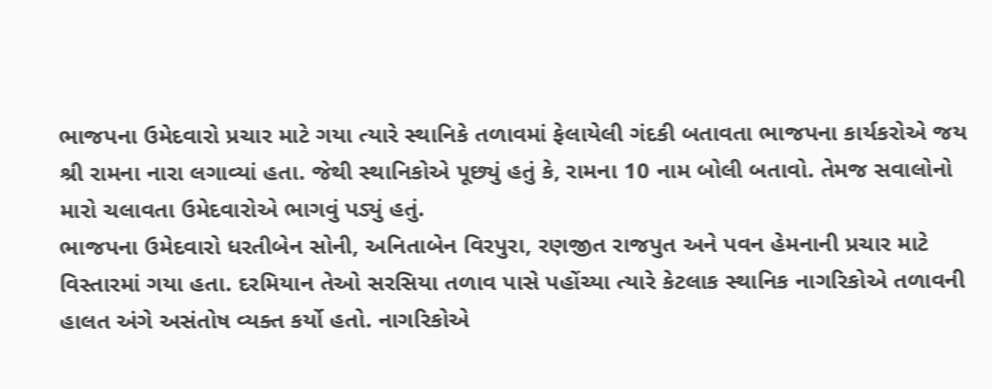ભાજપના ઉમેદવારો પ્રચાર માટે ગયા ત્યારે સ્થાનિકે તળાવમાં ફેલાયેલી ગંદકી બતાવતા ભાજપના કાર્યકરોએ જય શ્રી રામના નારા લગાવ્યાં હતા. જેથી સ્થાનિકોએ પૂછ્યું હતું કે, રામના 10 નામ બોલી બતાવો. તેમજ સવાલોનો મારો ચલાવતા ઉમેદવારોએ ભાગવું પડ્યું હતું.
ભાજપના ઉમેદવારો ધરતીબેન સોની, અનિતાબેન વિરપુરા, રણજીત રાજપુત અને પવન હેમનાની પ્રચાર માટે વિસ્તારમાં ગયા હતા. દરમિયાન તેઓ સરસિયા તળાવ પાસે પહોંચ્યા ત્યારે કેટલાક સ્થાનિક નાગરિકોએ તળાવની હાલત અંગે અસંતોષ વ્યક્ત કર્યો હતો. નાગરિકોએ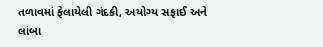તળાવમાં ફેલાયેલી ગંદકી, અયોગ્ય સફાઈ અને લાંબા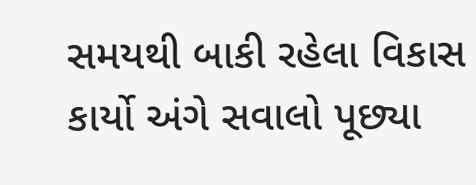સમયથી બાકી રહેલા વિકાસ કાર્યો અંગે સવાલો પૂછ્યા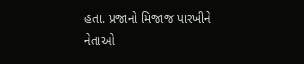હતા. પ્રજાનો મિજાજ પારખીને નેતાઓ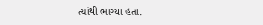ત્યાંથી ભાગ્યા હતા.